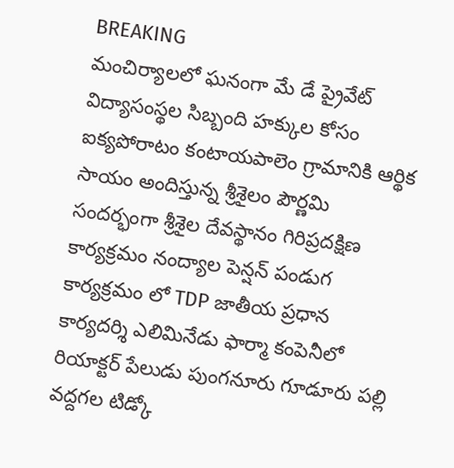BREAKING
మంచిర్యాలలో ఘనంగా మే డే ప్రైవేట్ విద్యాసంస్థల సిబ్బంది హక్కుల కోసం ఐక్యపోరాటం కంటాయపాలెం గ్రామానికి ఆర్థిక సాయం అందిస్తున్న శ్రీశైలం పౌర్ణమి సందర్భంగా శ్రీశైల దేవస్థానం గిరిప్రదక్షిణ కార్యక్రమం నంద్యాల పెన్షన్ పండుగ కార్యక్రమం లో TDP జాతీయ ప్రధాన కార్యదర్శి ఎలిమినేడు ఫార్మా కంపెనీలో రియాక్టర్ పేలుడు పుంగనూరు గూడూరు పల్లి వద్దగల టిడ్కో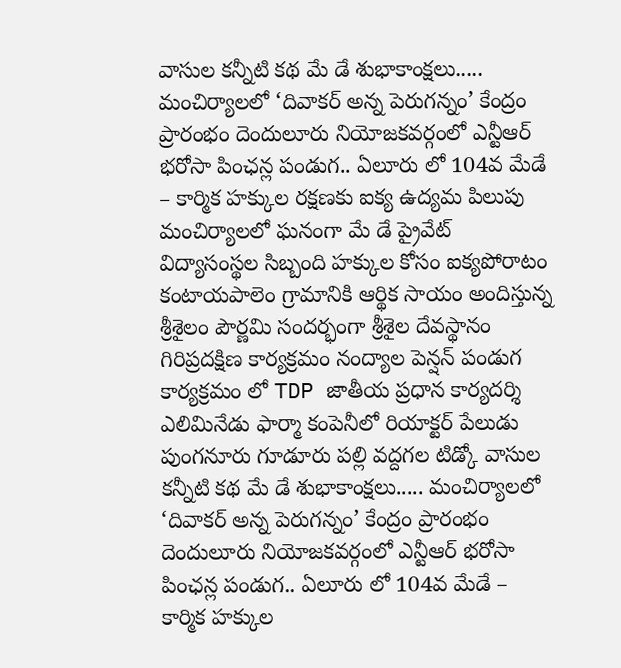వాసుల కన్నీటి కథ మే డే శుభాకాంక్షలు..... మంచిర్యాలలో ‘దివాకర్ అన్న పెరుగన్నం’ కేంద్రం ప్రారంభం దెందులూరు నియోజకవర్గంలో ఎన్టీఆర్ భరోసా పింఛన్ల పండుగ.. ఏలూరు లో 104వ మేడే – కార్మిక హక్కుల రక్షణకు ఐక్య ఉద్యమ పిలుపు మంచిర్యాలలో ఘనంగా మే డే ప్రైవేట్ విద్యాసంస్థల సిబ్బంది హక్కుల కోసం ఐక్యపోరాటం కంటాయపాలెం గ్రామానికి ఆర్థిక సాయం అందిస్తున్న శ్రీశైలం పౌర్ణమి సందర్భంగా శ్రీశైల దేవస్థానం గిరిప్రదక్షిణ కార్యక్రమం నంద్యాల పెన్షన్ పండుగ కార్యక్రమం లో TDP జాతీయ ప్రధాన కార్యదర్శి ఎలిమినేడు ఫార్మా కంపెనీలో రియాక్టర్ పేలుడు పుంగనూరు గూడూరు పల్లి వద్దగల టిడ్కో వాసుల కన్నీటి కథ మే డే శుభాకాంక్షలు..... మంచిర్యాలలో ‘దివాకర్ అన్న పెరుగన్నం’ కేంద్రం ప్రారంభం దెందులూరు నియోజకవర్గంలో ఎన్టీఆర్ భరోసా పింఛన్ల పండుగ.. ఏలూరు లో 104వ మేడే – కార్మిక హక్కుల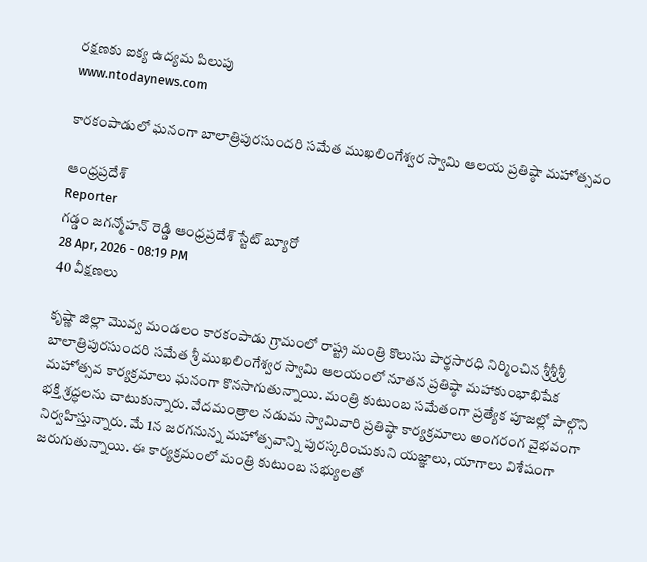రక్షణకు ఐక్య ఉద్యమ పిలుపు
www.ntodaynews.com

కారకంపాడులో ఘనంగా బాలాత్రిపురసుందరి సమేత ముఖలింగేశ్వర స్వామి ఆలయ ప్రతిష్ఠా మహోత్సవం

ఆంధ్రప్రదేశ్
Reporter
గడ్డం జగన్మోహన్ రెడ్డి ఆంధ్రప్రదేశ్ స్టేట్ బ్యూరో
28 Apr, 2026 - 08:19 PM
40 వీక్షణలు

కృష్ణా జిల్లా మొవ్వ మండలం కారకంపాడు గ్రామంలో రాష్ట్ర మంత్రి కొలుసు పార్థసారధి నిర్మించిన శ్రీశ్రీశ్రీ బాలాత్రిపురసుందరి సమేత శ్రీ ముఖలింగేశ్వర స్వామి ఆలయంలో నూతన ప్రతిష్ఠా మహాకుంభాభిషేక మహోత్సవ కార్యక్రమాలు ఘనంగా కొనసాగుతున్నాయి. మంత్రి కుటుంబ సమేతంగా ప్రత్యేక పూజల్లో పాల్గొని భక్తి శ్రద్ధలను చాటుకున్నారు. వేదమంత్రాల నడుమ స్వామివారి ప్రతిష్ఠా కార్యక్రమాలు అంగరంగ వైభవంగా నిర్వహిస్తున్నారు. మే 1న జరగనున్న మహోత్సవాన్ని పురస్కరించుకుని యజ్ఞాలు, యాగాలు విశేషంగా జరుగుతున్నాయి. ఈ కార్యక్రమంలో మంత్రి కుటుంబ సభ్యులతో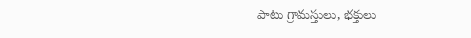పాటు గ్రామస్తులు, భక్తులు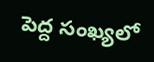పెద్ద సంఖ్యలో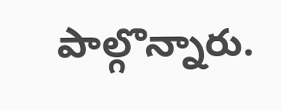పాల్గొన్నారు.